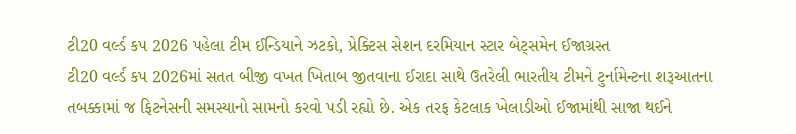ટી20 વર્લ્ડ કપ 2026 પહેલા ટીમ ઈન્ડિયાને ઝટકો, પ્રેક્ટિસ સેશન દરમિયાન સ્ટાર બેટ્સમેન ઈજાગ્રસ્ત
ટી20 વર્લ્ડ કપ 2026માં સતત બીજી વખત ખિતાબ જીતવાના ઈરાદા સાથે ઉતરેલી ભારતીય ટીમને ટુર્નામેન્ટના શરૂઆતના તબક્કામાં જ ફિટનેસની સમસ્યાનો સામનો કરવો પડી રહ્યો છે. એક તરફ કેટલાક ખેલાડીઓ ઈજામાંથી સાજા થઈને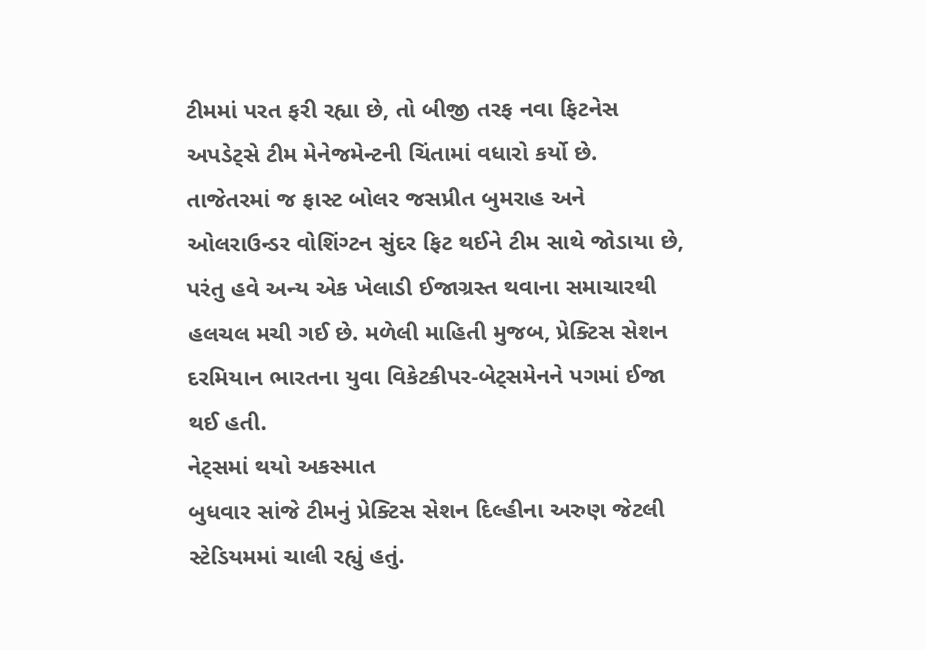ટીમમાં પરત ફરી રહ્યા છે, તો બીજી તરફ નવા ફિટનેસ અપડેટ્સે ટીમ મેનેજમેન્ટની ચિંતામાં વધારો કર્યો છે.
તાજેતરમાં જ ફાસ્ટ બોલર જસપ્રીત બુમરાહ અને ઓલરાઉન્ડર વોશિંગ્ટન સુંદર ફિટ થઈને ટીમ સાથે જોડાયા છે, પરંતુ હવે અન્ય એક ખેલાડી ઈજાગ્રસ્ત થવાના સમાચારથી હલચલ મચી ગઈ છે. મળેલી માહિતી મુજબ, પ્રેક્ટિસ સેશન દરમિયાન ભારતના યુવા વિકેટકીપર-બેટ્સમેનને પગમાં ઈજા થઈ હતી.
નેટ્સમાં થયો અકસ્માત
બુધવાર સાંજે ટીમનું પ્રેક્ટિસ સેશન દિલ્હીના અરુણ જેટલી સ્ટેડિયમમાં ચાલી રહ્યું હતું.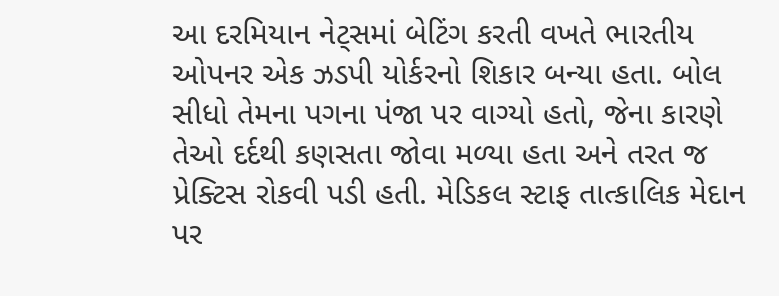આ દરમિયાન નેટ્સમાં બેટિંગ કરતી વખતે ભારતીય ઓપનર એક ઝડપી યોર્કરનો શિકાર બન્યા હતા. બોલ સીધો તેમના પગના પંજા પર વાગ્યો હતો, જેના કારણે તેઓ દર્દથી કણસતા જોવા મળ્યા હતા અને તરત જ પ્રેક્ટિસ રોકવી પડી હતી. મેડિકલ સ્ટાફ તાત્કાલિક મેદાન પર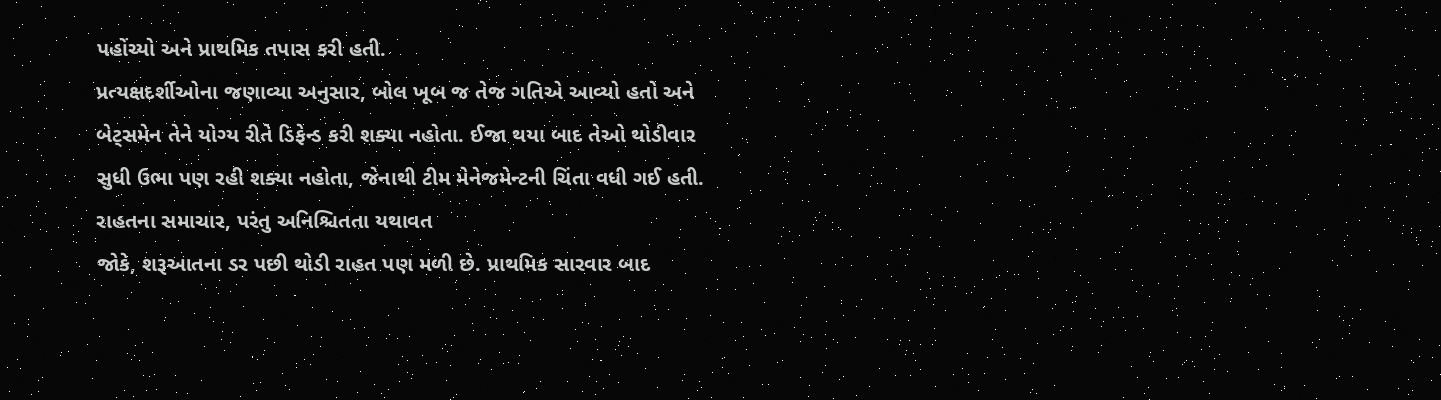પહોંચ્યો અને પ્રાથમિક તપાસ કરી હતી.
પ્રત્યક્ષદર્શીઓના જણાવ્યા અનુસાર, બોલ ખૂબ જ તેજ ગતિએ આવ્યો હતો અને બેટ્સમેન તેને યોગ્ય રીતે ડિફેન્ડ કરી શક્યા નહોતા. ઈજા થયા બાદ તેઓ થોડીવાર સુધી ઉભા પણ રહી શક્યા નહોતા, જેનાથી ટીમ મેનેજમેન્ટની ચિંતા વધી ગઈ હતી.
રાહતના સમાચાર, પરંતુ અનિશ્ચિતતા યથાવત
જોકે, શરૂઆતના ડર પછી થોડી રાહત પણ મળી છે. પ્રાથમિક સારવાર બાદ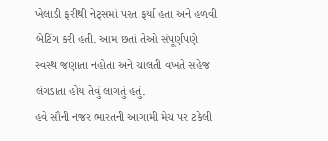ખેલાડી ફરીથી નેટ્સમાં પરત ફર્યા હતા અને હળવી બેટિંગ કરી હતી. આમ છતાં તેઓ સંપૂર્ણપણે સ્વસ્થ જણાતા નહોતા અને ચાલતી વખતે સહેજ લંગડાતા હોય તેવું લાગતું હતું.
હવે સૌની નજર ભારતની આગામી મેચ પર ટકેલી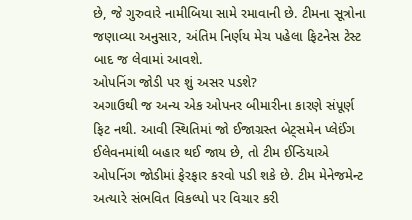છે, જે ગુરુવારે નામીબિયા સામે રમાવાની છે. ટીમના સૂત્રોના જણાવ્યા અનુસાર, અંતિમ નિર્ણય મેચ પહેલા ફિટનેસ ટેસ્ટ બાદ જ લેવામાં આવશે.
ઓપનિંગ જોડી પર શું અસર પડશે?
અગાઉથી જ અન્ય એક ઓપનર બીમારીના કારણે સંપૂર્ણ ફિટ નથી. આવી સ્થિતિમાં જો ઈજાગ્રસ્ત બેટ્સમેન પ્લેઈંગ ઈલેવનમાંથી બહાર થઈ જાય છે, તો ટીમ ઈન્ડિયાએ ઓપનિંગ જોડીમાં ફેરફાર કરવો પડી શકે છે. ટીમ મેનેજમેન્ટ અત્યારે સંભવિત વિકલ્પો પર વિચાર કરી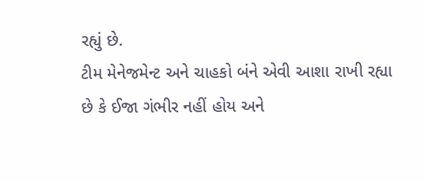રહ્યું છે.
ટીમ મેનેજમેન્ટ અને ચાહકો બંને એવી આશા રાખી રહ્યા છે કે ઈજા ગંભીર નહીં હોય અને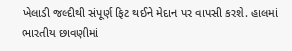ખેલાડી જલ્દીથી સંપૂર્ણ ફિટ થઈને મેદાન પર વાપસી કરશે. હાલમાં ભારતીય છાવણીમાં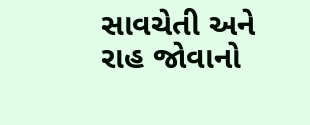સાવચેતી અને રાહ જોવાનો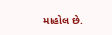માહોલ છે.